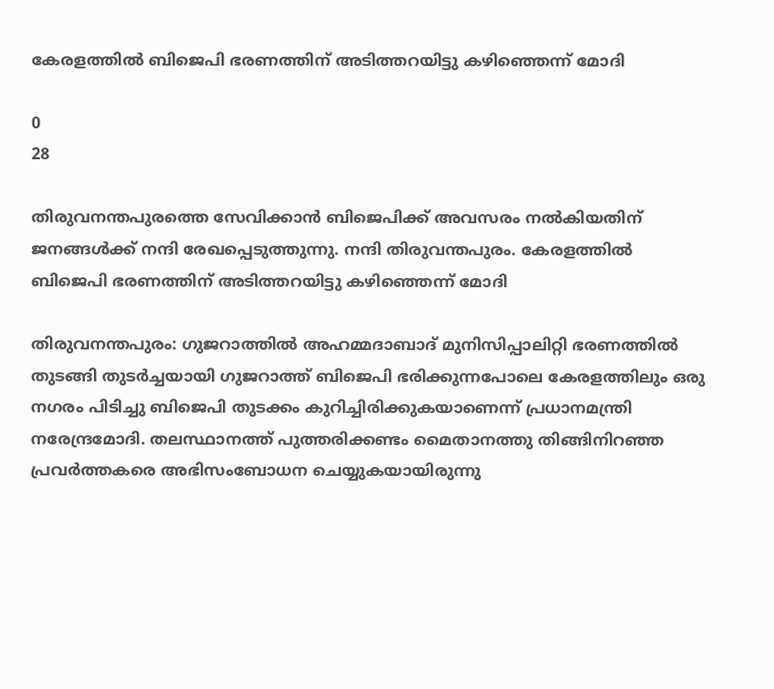കേരളത്തില്‍ ബിജെപി ഭരണത്തിന് അടിത്തറയിട്ടു കഴിഞ്ഞെന്ന് മോദി

0
28

തിരുവനന്തപുരത്തെ സേവിക്കാന്‍ ബിജെപിക്ക് അവസരം നല്‍കിയതിന് ജനങ്ങള്‍ക്ക് നന്ദി രേഖപ്പെടുത്തുന്നു. നന്ദി തിരുവന്തപുരം. കേരളത്തില്‍ ബിജെപി ഭരണത്തിന് അടിത്തറയിട്ടു കഴിഞ്ഞെന്ന് മോദി

തിരുവനന്തപുരം: ഗുജറാത്തില്‍ അഹമ്മദാബാദ് മുനിസിപ്പാലിറ്റി ഭരണത്തില്‍ തുടങ്ങി തുടര്‍ച്ചയായി ഗുജറാത്ത് ബിജെപി ഭരിക്കുന്നപോലെ കേരളത്തിലും ഒരു നഗരം പിടിച്ചു ബിജെപി തുടക്കം കുറിച്ചിരിക്കുകയാണെന്ന് പ്രധാനമന്ത്രി നരേന്ദ്രമോദി. തലസ്ഥാനത്ത് പുത്തരിക്കണ്ടം മൈതാനത്തു തിങ്ങിനിറഞ്ഞ പ്രവര്‍ത്തകരെ അഭിസംബോധന ചെയ്യുകയായിരുന്നു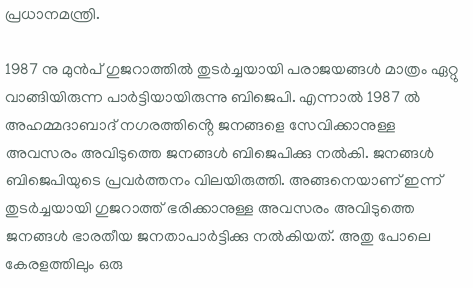പ്രധാനമന്ത്രി.

1987 നു മുന്‍പ് ഗുജറാത്തില്‍ തുടര്‍ച്ചയായി പരാജയങ്ങള്‍ മാത്രം ഏറ്റു വാങ്ങിയിരുന്ന പാര്‍ട്ടിയായിരുന്നു ബിജെപി. എന്നാല്‍ 1987 ല്‍ അഹമ്മദാബാദ് നഗരത്തിൻ്റെ ജനങ്ങളെ സേവിക്കാനുള്ള അവസരം അവിടുത്തെ ജനങ്ങള്‍ ബിജെപിക്കു നല്‍കി. ജനങ്ങള്‍ ബിജെപിയുടെ പ്രവര്‍ത്തനം വിലയിരുത്തി. അങ്ങനെയാണ് ഇന്ന് തുടര്‍ച്ചയായി ഗുജറാത്ത് ഭരിക്കാനുള്ള അവസരം അവിടുത്തെ ജനങ്ങള്‍ ഭാരതീയ ജനതാപാര്‍ട്ടിക്കു നല്‍കിയത്. അതു പോലെ കേരളത്തിലും ഒരു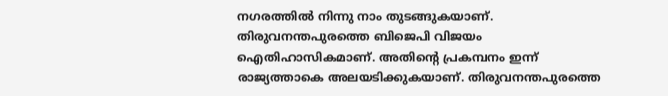നഗരത്തില്‍ നിന്നു നാം തുടങ്ങുകയാണ്. തിരുവനന്തപുരത്തെ ബിജെപി വിജയം ഐതിഹാസികമാണ്. അതിൻ്റെ പ്രകമ്പനം ഇന്ന് രാജ്യത്താകെ അലയടിക്കുകയാണ്. തിരുവനന്തപുരത്തെ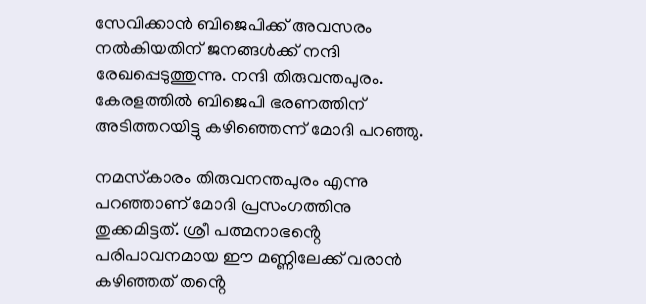സേവിക്കാന്‍ ബിജെപിക്ക് അവസരം നല്‍കിയതിന് ജനങ്ങള്‍ക്ക് നന്ദി രേഖപ്പെടുത്തുന്നു. നന്ദി തിരുവന്തപുരം. കേരളത്തില്‍ ബിജെപി ഭരണത്തിന് അടിത്തറയിട്ടു കഴിഞ്ഞെന്ന് മോദി പറഞ്ഞു.

നമസ്‌കാരം തിരുവനന്തപുരം എന്നു പറഞ്ഞാണ് മോദി പ്രസംഗത്തിനു തുക്കമിട്ടത്. ശ്രീ പത്മനാഭൻ്റെ പരിപാവനമായ ഈ മണ്ണിലേക്ക് വരാന്‍ കഴിഞ്ഞത് തൻ്റെ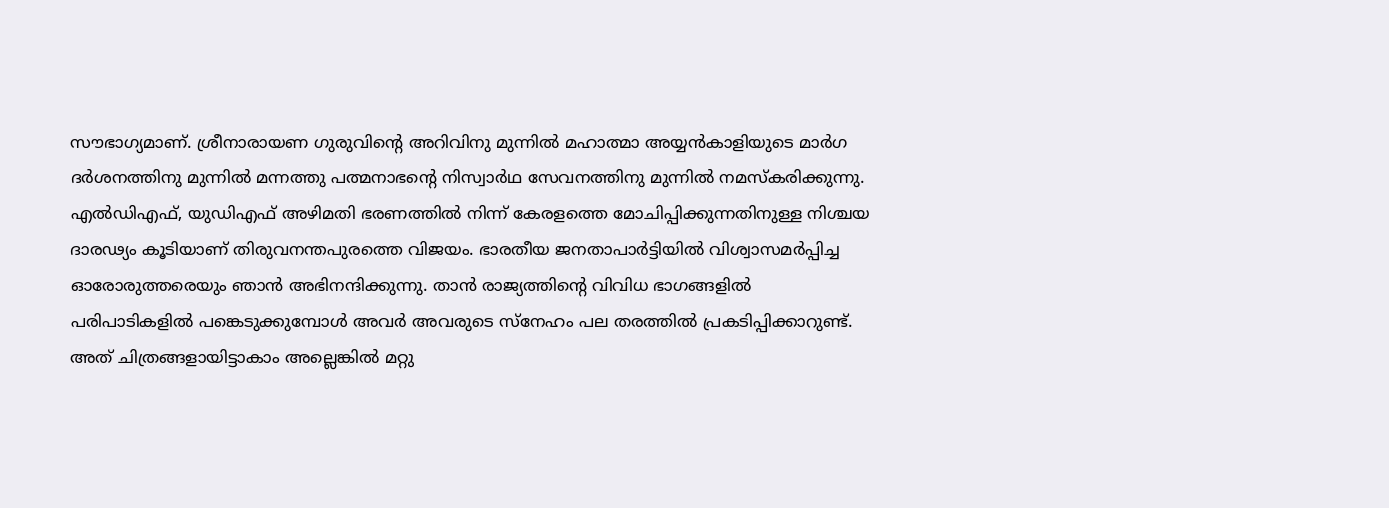സൗഭാഗ്യമാണ്. ശ്രീനാരായണ ഗുരുവിൻ്റെ അറിവിനു മുന്നില്‍ മഹാത്മാ അയ്യന്‍കാളിയുടെ മാര്‍ഗ ദര്‍ശനത്തിനു മുന്നില്‍ മന്നത്തു പത്മനാഭൻ്റെ നിസ്വാര്‍ഥ സേവനത്തിനു മുന്നില്‍ നമസ്‌കരിക്കുന്നു. എല്‍ഡിഎഫ്, യുഡിഎഫ് അഴിമതി ഭരണത്തില്‍ നിന്ന് കേരളത്തെ മോചിപ്പിക്കുന്നതിനുള്ള നിശ്ചയ ദാരഢ്യം കൂടിയാണ് തിരുവനന്തപുരത്തെ വിജയം. ഭാരതീയ ജനതാപാര്‍ട്ടിയില്‍ വിശ്വാസമര്‍പ്പിച്ച ഓരോരുത്തരെയും ഞാന്‍ അഭിനന്ദിക്കുന്നു. താന്‍ രാജ്യത്തിൻ്റെ വിവിധ ഭാഗങ്ങളില്‍ പരിപാടികളില്‍ പങ്കെടുക്കുമ്പോള്‍ അവര്‍ അവരുടെ സ്‌നേഹം പല തരത്തില്‍ പ്രകടിപ്പിക്കാറുണ്ട്. അത് ചിത്രങ്ങളായിട്ടാകാം അല്ലെങ്കില്‍ മറ്റു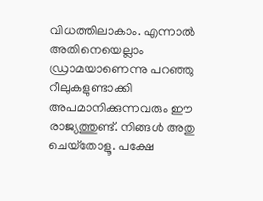വിധത്തിലാകാം. എന്നാല്‍ അതിനെയെല്ലാം ഡ്രാമയാണെന്നു പറഞ്ഞു റീലുകളുണ്ടാക്കി അപമാനിക്കുന്നവരും ഈ രാജ്യത്തുണ്ട്. നിങ്ങള്‍ അതു ചെയ്‌തോളൂ. പക്ഷേ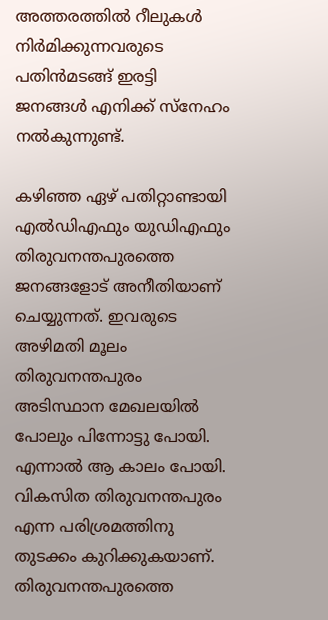അത്തരത്തില്‍ റീലുകള്‍ നിര്‍മിക്കുന്നവരുടെ പതിന്‍മടങ്ങ് ഇരട്ടി ജനങ്ങള്‍ എനിക്ക് സ്‌നേഹം നല്‍കുന്നുണ്ട്.

കഴിഞ്ഞ ഏഴ് പതിറ്റാണ്ടായി എല്‍ഡിഎഫും യുഡിഎഫും തിരുവനന്തപുരത്തെ ജനങ്ങളോട് അനീതിയാണ് ചെയ്യുന്നത്. ഇവരുടെ അഴിമതി മൂലം തിരുവനന്തപുരം അടിസ്ഥാന മേഖലയില്‍ പോലും പിന്നോട്ടു പോയി. എന്നാല്‍ ആ കാലം പോയി. വികസിത തിരുവനന്തപുരം എന്ന പരിശ്രമത്തിനു തുടക്കം കുറിക്കുകയാണ്. തിരുവനന്തപുരത്തെ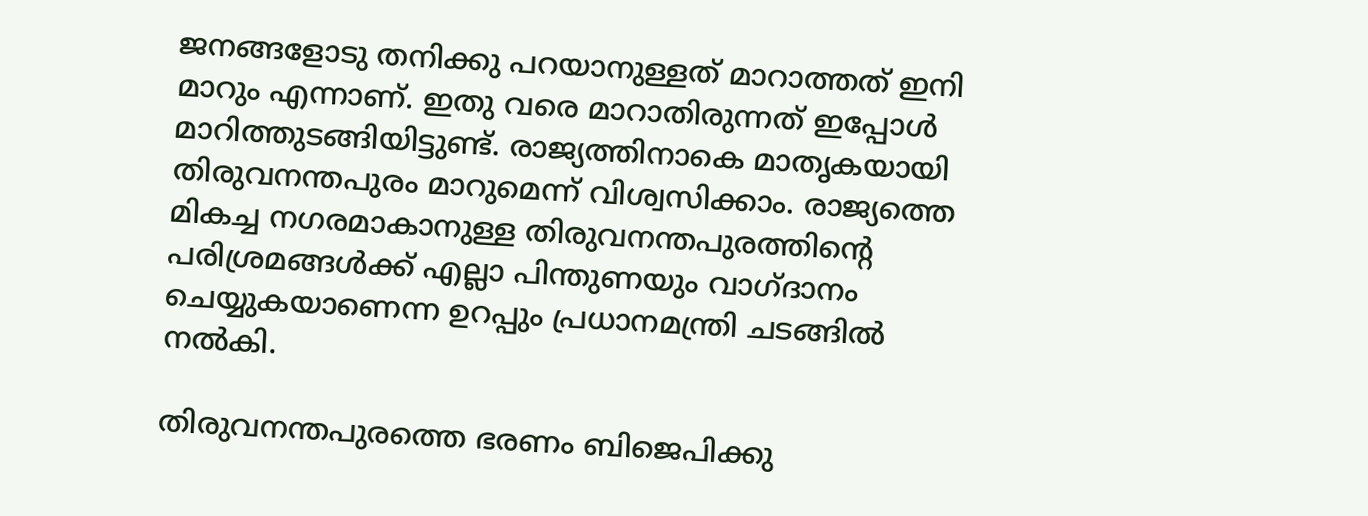ജനങ്ങളോടു തനിക്കു പറയാനുള്ളത് മാറാത്തത് ഇനി മാറും എന്നാണ്. ഇതു വരെ മാറാതിരുന്നത് ഇപ്പോള്‍ മാറിത്തുടങ്ങിയിട്ടുണ്ട്. രാജ്യത്തിനാകെ മാതൃകയായി തിരുവനന്തപുരം മാറുമെന്ന് വിശ്വസിക്കാം. രാജ്യത്തെ മികച്ച നഗരമാകാനുള്ള തിരുവനന്തപുരത്തിൻ്റെ പരിശ്രമങ്ങള്‍ക്ക് എല്ലാ പിന്തുണയും വാഗ്ദാനം ചെയ്യുകയാണെന്ന ഉറപ്പും പ്രധാനമന്ത്രി ചടങ്ങില്‍ നല്‍കി.

തിരുവനന്തപുരത്തെ ഭരണം ബിജെപിക്കു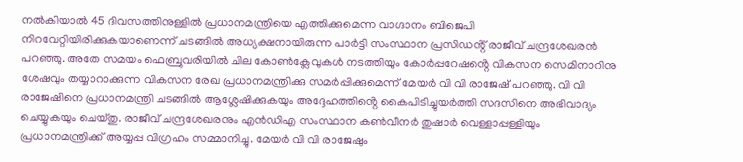നല്‍കിയാല്‍ 45 ദിവസത്തിനുള്ളില്‍ പ്രധാനമന്ത്രിയെ എത്തിക്കുമെന്ന വാഗ്ദാനം ബിജെപി നിറവേറ്റിയിരിക്കുകയാണെന്ന് ചടങ്ങില്‍ അധ്യക്ഷനായിരുന്ന പാര്‍ട്ടി സംസ്ഥാന പ്രസിഡൻ്റ് രാജീവ് ചന്ദ്രശേഖരന്‍ പറഞ്ഞു. അതേ സമയം ഫെബ്രുവരിയില്‍ ചില കോണ്‍ക്ലേവുകള്‍ നടത്തിയും കോര്‍പ്പറേഷൻ്റെ വികസന സെമിനാറിനു ശേഷവും തയ്യാറാക്കുന്ന വികസന രേഖ പ്രധാനമന്ത്രിക്കു സമര്‍പ്പിക്കുമെന്ന് മേയര്‍ വി വി രാജേഷ് പറഞ്ഞു. വി വി രാജേഷിനെ പ്രധാനമന്ത്രി ചടങ്ങില്‍ ആശ്ലേഷിക്കുകയും അദ്ദേഹത്തിൻ്റെ കൈപിടിച്ചുയര്‍ത്തി സദസിനെ അഭിവാദ്യം ചെയ്യുകയും ചെയ്തു. രാജീവ് ചന്ദ്രശേഖരനും എന്‍ഡിഎ സംസ്ഥാന കണ്‍വീനര്‍ തുഷാര്‍ വെള്ളാപ്പള്ളിയും പ്രധാനമന്ത്രിക്ക് അയ്യപ്പ വിഗ്രഹം സമ്മാനിച്ചു. മേയര്‍ വി വി രാജേഷും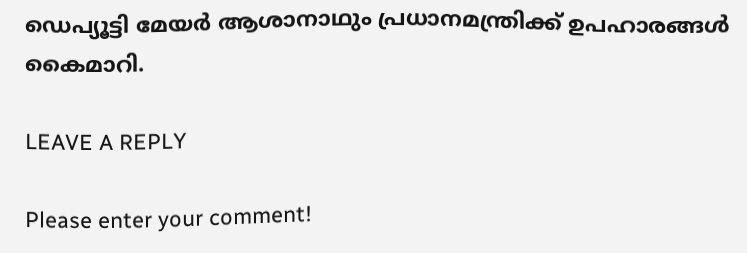ഡെപ്യൂട്ടി മേയര്‍ ആശാനാഥും പ്രധാനമന്ത്രിക്ക് ഉപഹാരങ്ങള്‍ കൈമാറി.

LEAVE A REPLY

Please enter your comment!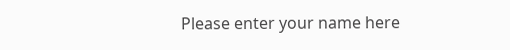Please enter your name here